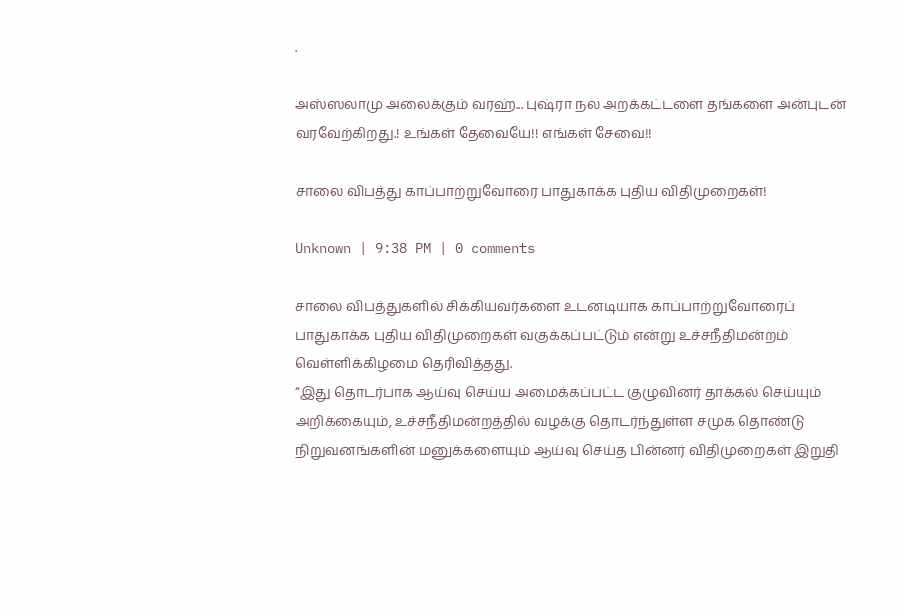.

அஸ்ஸலாமு அலைக்கும் வரஹ்... புஷ்ரா நல அறக்கட்டளை தங்களை அன்புடன் வரவேற்கிறது.! உங்கள் தேவையே!! எங்கள் சேவை!!

சாலை விபத்து காப்பாற்றுவோரை பாதுகாக்க புதிய விதிமுறைகள்!

Unknown | 9:38 PM | 0 comments

சாலை விபத்துகளில் சிக்கியவர்களை உடனடியாக காப்பாற்றுவோரைப் பாதுகாக்க புதிய விதிமுறைகள் வகுக்கப்பட்டும் என்று உச்சநீதிமன்றம் வெள்ளிக்கிழமை தெரிவித்தது.
“இது தொடர்பாக ஆய்வு செய்ய அமைக்கப்பட்ட குழுவினர் தாக்கல் செய்யும் அறிக்கையும், உச்சநீதிமன்றத்தில் வழக்கு தொடர்ந்துள்ள சமுக தொண்டு நிறுவனங்களின் மனுக்களையும் ஆய்வு செய்த பின்னர் விதிமுறைகள் இறுதி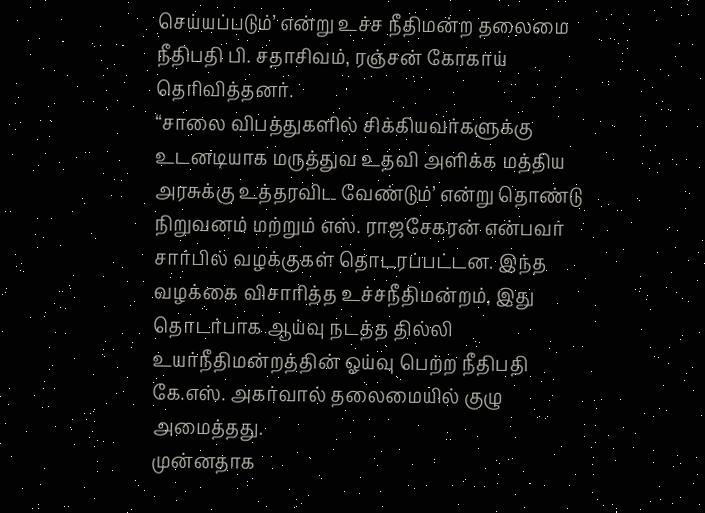செய்யப்படும்’ என்று உச்ச நீதிமன்ற தலைமை நீதிபதி பி. சதாசிவம், ரஞ்சன் கோகாய் தெரிவித்தனர்.
“சாலை விபத்துகளில் சிக்கியவர்களுக்கு உடனடியாக மருத்துவ உதவி அளிக்க மத்திய அரசுக்கு உத்தரவிட வேண்டும்’ என்று தொண்டு நிறுவனம் மற்றும் எஸ். ராஜசேகரன் என்பவர் சார்பில் வழக்குகள் தொடரப்பட்டன. இந்த வழக்கை விசாரித்த உச்சநீதிமன்றம், இது தொடர்பாக ஆய்வு நடத்த தில்லி உயர்நீதிமன்றத்தின் ஓய்வு பெற்ற நீதிபதி கே.எஸ். அகர்வால் தலைமையில் குழு அமைத்தது.
முன்னதாக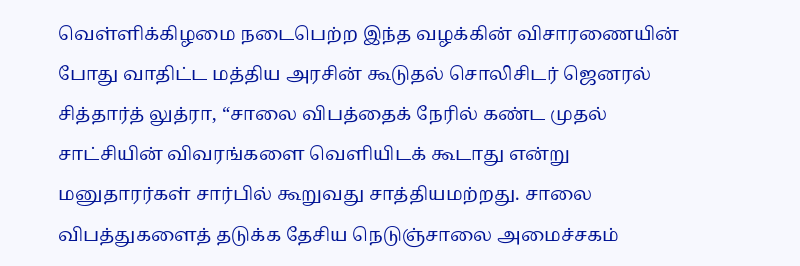வெள்ளிக்கிழமை நடைபெற்ற இந்த வழக்கின் விசாரணையின் போது வாதிட்ட மத்திய அரசின் கூடுதல் சொலிசிடர் ஜெனரல் சித்தார்த் லுத்ரா, “சாலை விபத்தைக் நேரில் கண்ட முதல் சாட்சியின் விவரங்களை வெளியிடக் கூடாது என்று மனுதாரர்கள் சார்பில் கூறுவது சாத்தியமற்றது. சாலை விபத்துகளைத் தடுக்க தேசிய நெடுஞ்சாலை அமைச்சகம்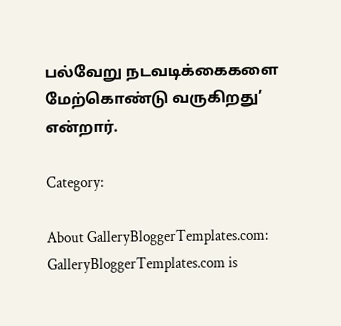பல்வேறு நடவடிக்கைகளை மேற்கொண்டு வருகிறது’ என்றார்.

Category:

About GalleryBloggerTemplates.com:
GalleryBloggerTemplates.com is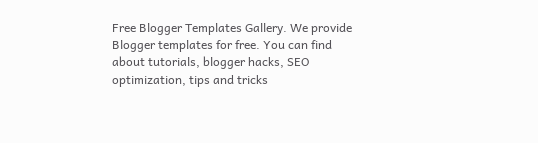Free Blogger Templates Gallery. We provide Blogger templates for free. You can find about tutorials, blogger hacks, SEO optimization, tips and tricks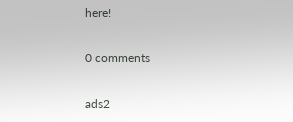here!

0 comments

ads2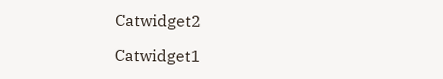Catwidget2

Catwidget1